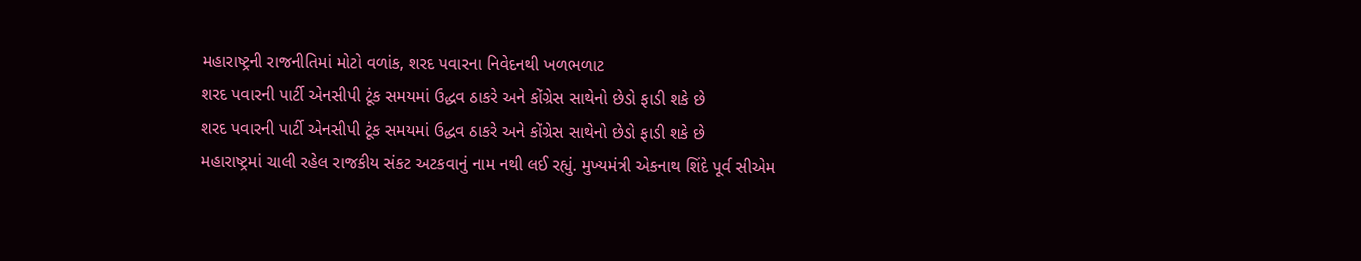મહારાષ્ટ્રની રાજનીતિમાં મોટો વળાંક, શરદ પવારના નિવેદનથી ખળભળાટ
શરદ પવારની પાર્ટી એનસીપી ટૂંક સમયમાં ઉદ્ધવ ઠાકરે અને કોંગ્રેસ સાથેનો છેડો ફાડી શકે છે
શરદ પવારની પાર્ટી એનસીપી ટૂંક સમયમાં ઉદ્ધવ ઠાકરે અને કોંગ્રેસ સાથેનો છેડો ફાડી શકે છે
મહારાષ્ટ્રમાં ચાલી રહેલ રાજકીય સંકટ અટકવાનું નામ નથી લઈ રહ્યું. મુખ્યમંત્રી એકનાથ શિંદે પૂર્વ સીએમ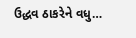ઉદ્ધવ ઠાકરેને વધુ…